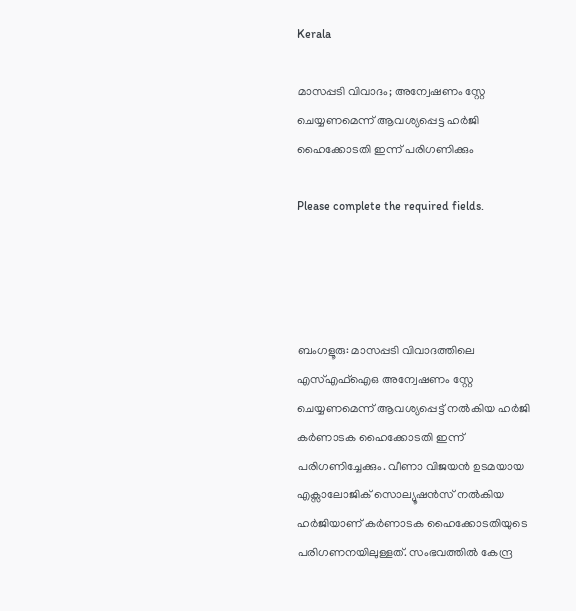Kerala

മാസപ്പടി വിവാദം; അന്വേഷണം സ്റ്റേ ചെയ്യണമെന്ന് ആവശ്യപ്പെട്ട ഹര്‍ജി ഹൈക്കോടതി ഇന്ന് പരിഗണിക്കും

Please complete the required fields.




ബംഗളൂരു: മാസപ്പടി വിവാദത്തിലെ എസ്എഫ്ഐഒ അന്വേഷണം സ്റ്റേ ചെയ്യണമെന്ന് ആവശ്യപ്പെട്ട് നല്‍കിയ ഹര്‍ജി കര്‍ണാടക ഹൈക്കോടതി ഇന്ന് പരിഗണിച്ചേക്കും. വീണാ വിജയന്‍ ഉടമയായ എക്സാലോജിക് സൊല്യൂഷന്‍സ് നല്‍കിയ ഹര്‍ജിയാണ് കര്‍ണാടക ഹൈക്കോടതിയുടെ പരിഗണനയിലുള്ളത്. സംഭവത്തിൽ കേന്ദ്ര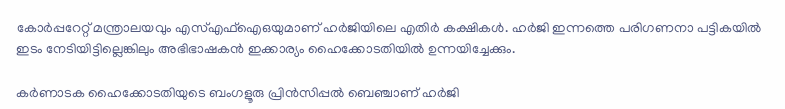കോര്‍പ്പറേറ്റ് മന്ത്രാലയവും എസ്എഫ്ഐഒയുമാണ് ഹര്‍ജിയിലെ എതിര്‍ കക്ഷികള്‍. ഹര്‍ജി ഇന്നത്തെ പരിഗണനാ പട്ടികയില്‍ ഇടം നേടിയിട്ടില്ലെങ്കിലും അഭിഭാഷകന്‍ ഇക്കാര്യം ഹൈക്കോടതിയില്‍ ഉന്നയിച്ചേക്കും.

കര്‍ണാടക ഹൈക്കോടതിയുടെ ബംഗളൂരു പ്രിന്‍സിപ്പല്‍ ബെഞ്ചാണ് ഹര്‍ജി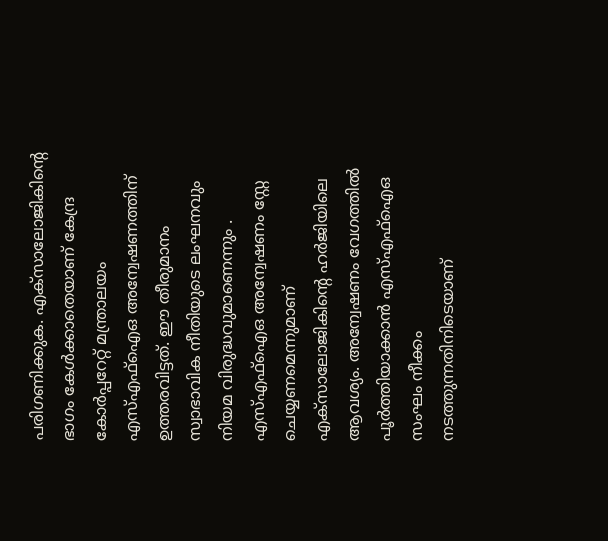പരിഗണിക്കുക. എക്സാലോജികിന്റെ ഭാഗം കേള്‍ക്കാതെയാണ് കേന്ദ്ര കോര്‍പ്പറേറ്റ് മന്ത്രാലയം എസ്എഫ്ഐഒ അന്വേഷണത്തിന് ഉത്തരവിട്ടത്. ഈ തീരുമാനം സ്വാഭാവിക നീതിയുടെ ലംഘനവും നിയമ വിരുദ്ധവുമാണെന്നും . എസ്എഫ്ഐഒ അന്വേഷണം സ്റ്റേ ചെയ്യണമെന്നുമാണ് എക്സാലോജികിന്റെ ഹര്‍ജിയിലെ ആവശ്യം. അന്വേഷണം വേഗത്തില്‍ പൂര്‍ത്തിയാക്കാന്‍ എസ്എഫ്ഐഒ സംഘം നീക്കം നടത്തുന്നതിനിടെയാണ്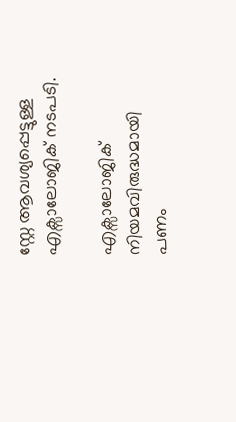സ്റ്റേ ആവശ്യപ്പെട്ടുള്ള എക്സാലോജിക് നടപടി.

എക്സാലോജിക് നിയമവിരുദ്ധമായി പണം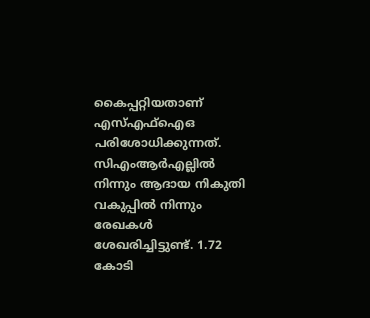കൈപ്പറ്റിയതാണ് എസ്എഫ്ഐഒ പരിശോധിക്കുന്നത്. സിഎംആര്‍എല്ലില്‍ നിന്നും ആദായ നികുതി വകുപ്പില്‍ നിന്നും രേഖകള്‍ ശേഖരിച്ചിട്ടുണ്ട്. 1.72 കോടി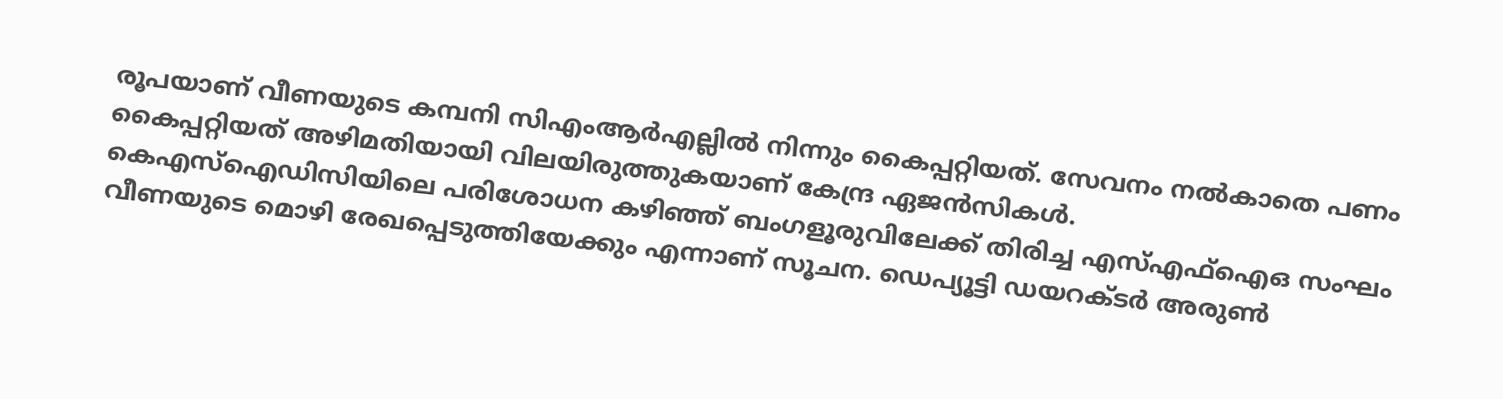രൂപയാണ് വീണയുടെ കമ്പനി സിഎംആര്‍എല്ലില്‍ നിന്നും കൈപ്പറ്റിയത്. സേവനം നല്‍കാതെ പണം കൈപ്പറ്റിയത് അഴിമതിയായി വിലയിരുത്തുകയാണ് കേന്ദ്ര ഏജന്‍സികള്‍. കെഎസ്‌ഐഡിസിയിലെ പരിശോധന കഴിഞ്ഞ് ബംഗളൂരുവിലേക്ക് തിരിച്ച എസ്എഫ്‌ഐഒ സംഘം വീണയുടെ മൊഴി രേഖപ്പെടുത്തിയേക്കും എന്നാണ് സൂചന. ഡെപ്യൂട്ടി ഡയറക്ടര്‍ അരുണ്‍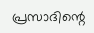പ്രസാദിന്റെ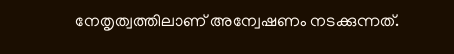നേതൃത്വത്തിലാണ് അന്വേഷണം നടക്കുന്നത്.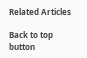Related Articles

Back to top button